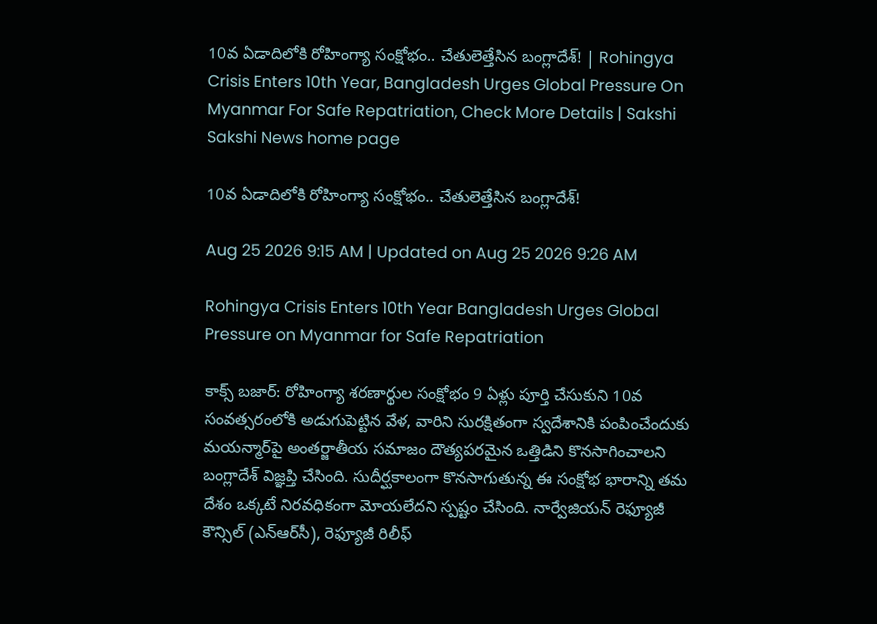10వ ఏడాదిలోకి రోహింగ్యా సంక్షోభం.. చేతులెత్తేసిన బంగ్లాదేశ్‌! | Rohingya Crisis Enters 10th Year, Bangladesh Urges Global Pressure On Myanmar For Safe Repatriation, Check More Details | Sakshi
Sakshi News home page

10వ ఏడాదిలోకి రోహింగ్యా సంక్షోభం.. చేతులెత్తేసిన బంగ్లాదేశ్‌!

Aug 25 2026 9:15 AM | Updated on Aug 25 2026 9:26 AM

Rohingya Crisis Enters 10th Year Bangladesh Urges Global Pressure on Myanmar for Safe Repatriation

కాక్స్‌ బజార్‌: రోహింగ్యా శరణార్థుల సంక్షోభం 9 ఏళ్లు పూర్తి చేసుకుని 10వ సంవత్సరంలోకి అడుగుపెట్టిన వేళ, వారిని సురక్షితంగా స్వదేశానికి పంపించేందుకు మయన్మార్‌పై అంతర్జాతీయ సమాజం దౌత్యపరమైన ఒత్తిడిని కొనసాగించాలని బంగ్లాదేశ్‌ విజ్ఞప్తి చేసింది. సుదీర్ఘకాలంగా కొనసాగుతున్న ఈ సంక్షోభ భారాన్ని తమ దేశం ఒక్కటే నిరవధికంగా మోయలేదని స్పష్టం చేసింది. నార్వేజియన్ రెఫ్యూజీ కౌన్సిల్ (ఎన్‌ఆర్‌సీ), రెఫ్యూజీ రిలీఫ్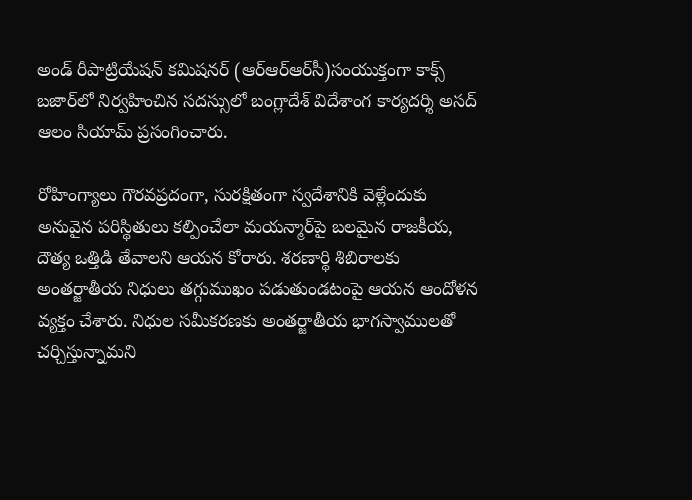అండ్ రీపాట్రియేషన్ కమిషనర్ (ఆర్‌ఆర్‌ఆర్‌సీ)సంయుక్తంగా కాక్స్‌ బజార్‌లో నిర్వహించిన సదస్సులో బంగ్లాదేశ్ విదేశాంగ కార్యదర్శి అసద్ ఆలం సియామ్ ప్రసంగించారు.

రోహింగ్యాలు గౌరవప్రదంగా, సురక్షితంగా స్వదేశానికి వెళ్లేందుకు అనువైన పరిస్థితులు కల్పించేలా మయన్మార్‌పై బలమైన రాజకీయ, దౌత్య ఒత్తిడి తేవాలని ఆయన కోరారు. శరణార్థి శిబిరాలకు అంతర్జాతీయ నిధులు తగ్గుముఖం పడుతుండటంపై ఆయన ఆందోళన వ్యక్తం చేశారు. నిధుల సమీకరణకు అంతర్జాతీయ భాగస్వాములతో చర్చిస్తున్నామని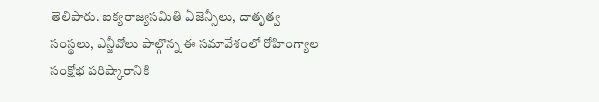తెలిపారు. ఐక్యరాజ్యసమితి ఏజెన్సీలు, దాతృత్వ సంస్థలు, ఎన్జీవోలు పాల్గొన్న ఈ సమావేశంలో రోహింగ్యాల సంక్షోభ పరిష్కారానికి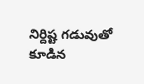నిర్దిష్ట గడువుతో కూడిన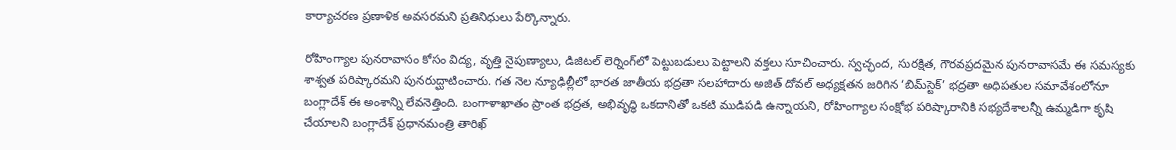కార్యాచరణ ప్రణాళిక అవసరమని ప్రతినిధులు పేర్కొన్నారు.

రోహింగ్యాల పునరావాసం కోసం విద్య, వృత్తి నైపుణ్యాలు, డిజిటల్ లెర్నింగ్‌లో పెట్టుబడులు పెట్టాలని వక్తలు సూచించారు. స్వచ్ఛంద, సురక్షిత, గౌరవప్రదమైన పునరావాసమే ఈ సమస్యకు శాశ్వత పరిష్కారమని పునరుద్ఘాటించారు. గత నెల న్యూఢిల్లీలో భారత జాతీయ భద్రతా సలహాదారు అజిత్ దోవల్ అధ్యక్షతన జరిగిన ‘బిమ్‌స్టెక్’ భద్రతా అధిపతుల సమావేశంలోనూ బంగ్లాదేశ్ ఈ అంశాన్ని లేవనెత్తింది. బంగాళాఖాతం ప్రాంత భద్రత, అభివృద్ధి ఒకదానితో ఒకటి ముడిపడి ఉన్నాయని, రోహింగ్యాల సంక్షోభ పరిష్కారానికి సభ్యదేశాలన్నీ ఉమ్మడిగా కృషి చేయాలని బంగ్లాదేశ్ ప్రధానమంత్రి తారిఖ్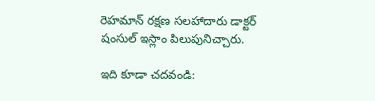రెహమాన్ రక్షణ సలహాదారు డాక్టర్ షంసుల్ ఇస్లాం పిలుపునిచ్చారు.

ఇది కూడా చదవండి: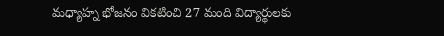మధ్యాహ్న భోజనం వికటించి 27 మంది విద్యార్థులకు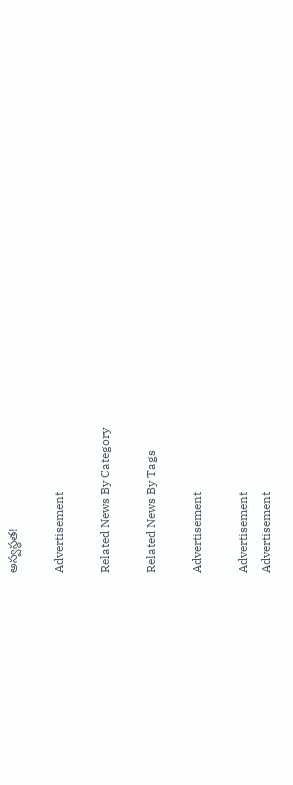అస్వస్థత!

Advertisement

Related News By Category

Related News By Tags

Advertisement

Advertisement
Advertisement